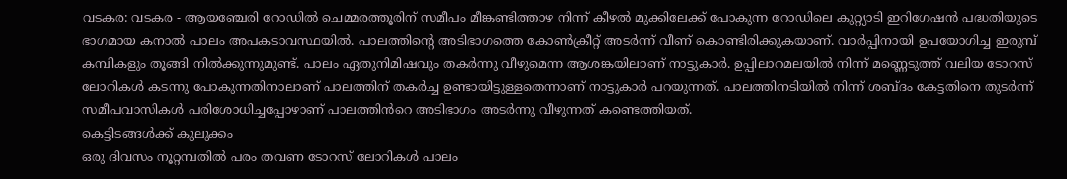വടകര: വടകര - ആയഞ്ചേരി റോഡിൽ ചെമ്മരത്തൂരിന് സമീപം മീങ്കണ്ടിത്താഴ നിന്ന് കീഴൽ മുക്കിലേക്ക് പോകുന്ന റോഡിലെ കുറ്റ്യാടി ഇറിഗേഷൻ പദ്ധതിയുടെ ഭാഗമായ കനാൽ പാലം അപകടാവസ്ഥയിൽ. പാലത്തിൻ്റെ അടിഭാഗത്തെ കോൺക്രീറ്റ് അടർന്ന് വീണ് കൊണ്ടിരിക്കുകയാണ്. വാർപ്പിനായി ഉപയോഗിച്ച ഇരുമ്പ് കമ്പികളും തൂങ്ങി നിൽക്കുന്നുമുണ്ട്. പാലം ഏതുനിമിഷവും തകർന്നു വീഴുമെന്ന ആശങ്കയിലാണ് നാട്ടുകാർ. ഉപ്പിലാറമലയിൽ നിന്ന് മണ്ണെടുത്ത് വലിയ ടോറസ് ലോറികൾ കടന്നു പോകുന്നതിനാലാണ് പാലത്തിന് തകർച്ച ഉണ്ടായിട്ടുള്ളതെന്നാണ് നാട്ടുകാർ പറയുന്നത്. പാലത്തിനടിയിൽ നിന്ന് ശബ്ദം കേട്ടതിനെ തുടർന്ന് സമീപവാസികൾ പരിശോധിച്ചപ്പോഴാണ് പാലത്തിൻറെ അടിഭാഗം അടർന്നു വീഴുന്നത് കണ്ടെത്തിയത്.
കെട്ടിടങ്ങൾക്ക് കുലുക്കം
ഒരു ദിവസം നൂറ്റമ്പതിൽ പരം തവണ ടോറസ് ലോറികൾ പാലം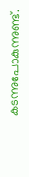കടന്നുപോകുന്നുണ്ട്.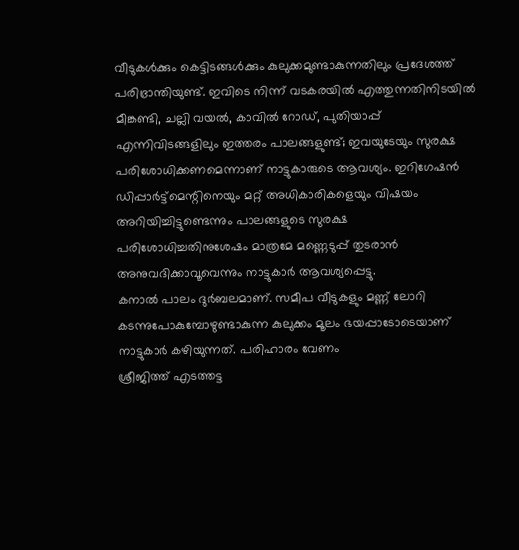വീടുകൾക്കും കെട്ടിടങ്ങൾക്കും കുലുക്കമുണ്ടാകുന്നതിലും പ്രദേശത്ത് പരിഭ്രാന്തിയുണ്ട്. ഇവിടെ നിന്ന് വടകരയിൽ എത്തുന്നതിനിടയിൽ മീങ്കണ്ടി, ചല്ലി വയൽ, കാവിൽ റോഡ്, പുതിയാപ്പ് എന്നിവിടങ്ങളിലും ഇത്തരം പാലങ്ങളുണ്ട്; ഇവയുടേയും സുരക്ഷ പരിശോധിക്കണമെന്നാണ് നാട്ടുകാരുടെ ആവശ്യം. ഇറിഗേഷൻ ഡിപ്പാർട്ട്മെന്റിനെയും മറ്റ് അധികാരികളെയും വിഷയം അറിയിച്ചിട്ടുണ്ടെന്നും പാലങ്ങളുടെ സുരക്ഷ പരിശോധിച്ചതിനുശേഷം മാത്രമേ മണ്ണെടുപ്പ് തുടരാൻ അനുവദിക്കാവൂവെന്നും നാട്ടുകാർ ആവശ്യപ്പെട്ടു.
കനാൽ പാലം ദുർബലമാണ്. സമീപ വീടുകളും മണ്ണ് ലോറി കടന്നുപോകുമ്പോഴുണ്ടാകുന്ന കുലുക്കം മൂലം ഭയപ്പാടോടെയാണ് നാട്ടുകാർ കഴിയുന്നത്. പരിഹാരം വേണം
ശ്രീജിത്ത് എടത്തട്ട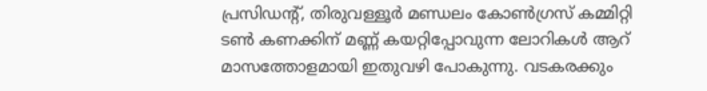പ്രസിഡന്റ്, തിരുവള്ളൂർ മണ്ഡലം കോൺഗ്രസ് കമ്മിറ്റി
ടൺ കണക്കിന് മണ്ണ് കയറ്റിപ്പോവുന്ന ലോറികൾ ആറ് മാസത്തോളമായി ഇതുവഴി പോകുന്നു. വടകരക്കും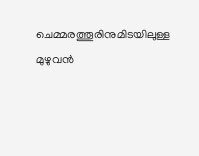ചെമ്മരത്തൂരിനുമിടയിലുള്ള മുഴുവൻ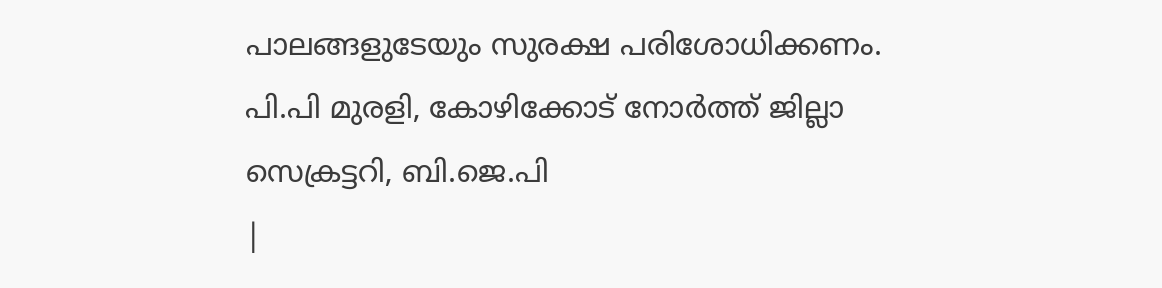പാലങ്ങളുടേയും സുരക്ഷ പരിശോധിക്കണം.
പി.പി മുരളി, കോഴിക്കോട് നോർത്ത് ജില്ലാ സെക്രട്ടറി, ബി.ജെ.പി
|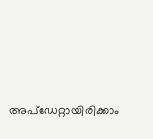അപ്ഡേറ്റായിരിക്കാം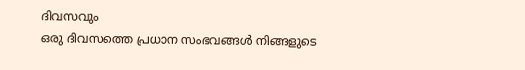ദിവസവും
ഒരു ദിവസത്തെ പ്രധാന സംഭവങ്ങൾ നിങ്ങളുടെ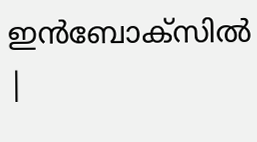ഇൻബോക്സിൽ |